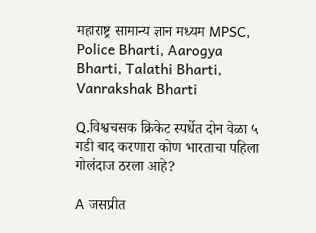महाराष्ट्र सामान्य ज्ञान मध्यम MPSC, Police Bharti, Aarogya Bharti, Talathi Bharti, Vanrakshak Bharti

Q.विश्वचसक क्रिकेट स्पर्धेत दोन वेळा ५ गडी बाद करणारा कोण भारताचा पहिला गोलंदाज ठरला आहे?

A जसप्रीत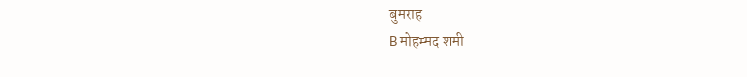बुमराह
B मोहम्मद शमी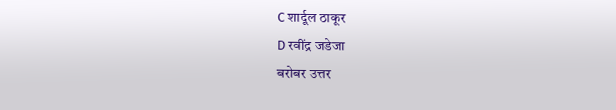C शार्दूल ठाकूर
D रवींद्र जडेजा
बरोबर उत्तर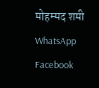मोहम्मद शमी
WhatsApp Facebook